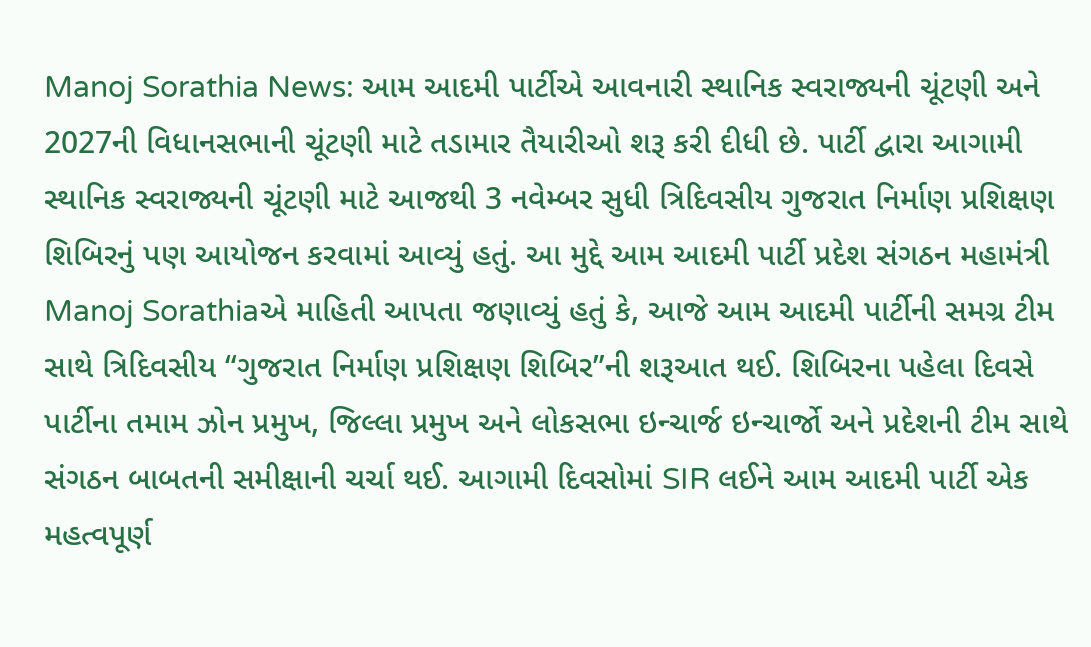Manoj Sorathia News: આમ આદમી પાર્ટીએ આવનારી સ્થાનિક સ્વરાજ્યની ચૂંટણી અને 2027ની વિધાનસભાની ચૂંટણી માટે તડામાર તૈયારીઓ શરૂ કરી દીધી છે. પાર્ટી દ્વારા આગામી સ્થાનિક સ્વરાજ્યની ચૂંટણી માટે આજથી 3 નવેમ્બર સુધી ત્રિદિવસીય ગુજરાત નિર્માણ પ્રશિક્ષણ શિબિરનું પણ આયોજન કરવામાં આવ્યું હતું. આ મુદ્દે આમ આદમી પાર્ટી પ્રદેશ સંગઠન મહામંત્રી Manoj Sorathiaએ માહિતી આપતા જણાવ્યું હતું કે, આજે આમ આદમી પાર્ટીની સમગ્ર ટીમ સાથે ત્રિદિવસીય “ગુજરાત નિર્માણ પ્રશિક્ષણ શિબિર”ની શરૂઆત થઈ. શિબિરના પહેલા દિવસે પાર્ટીના તમામ ઝોન પ્રમુખ, જિલ્લા પ્રમુખ અને લોકસભા ઇન્ચાર્જ ઇન્ચાર્જો અને પ્રદેશની ટીમ સાથે સંગઠન બાબતની સમીક્ષાની ચર્ચા થઈ. આગામી દિવસોમાં SIR લઈને આમ આદમી પાર્ટી એક મહત્વપૂર્ણ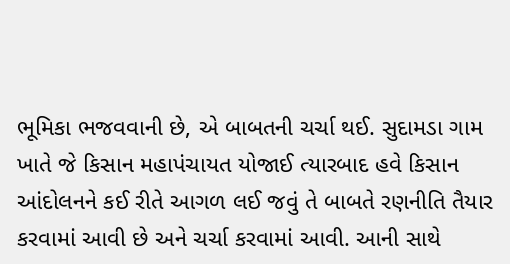ભૂમિકા ભજવવાની છે, એ બાબતની ચર્ચા થઈ. સુદામડા ગામ ખાતે જે કિસાન મહાપંચાયત યોજાઈ ત્યારબાદ હવે કિસાન આંદોલનને કઈ રીતે આગળ લઈ જવું તે બાબતે રણનીતિ તૈયાર કરવામાં આવી છે અને ચર્ચા કરવામાં આવી. આની સાથે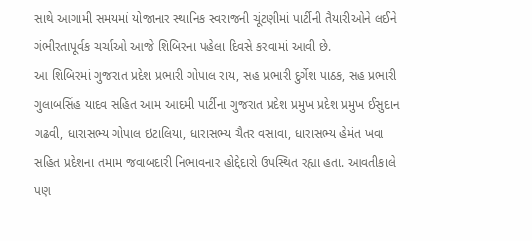સાથે આગામી સમયમાં યોજાનાર સ્થાનિક સ્વરાજની ચૂંટણીમાં પાર્ટીની તૈયારીઓને લઈને ગંભીરતાપૂર્વક ચર્ચાઓ આજે શિબિરના પહેલા દિવસે કરવામાં આવી છે.
આ શિબિરમાં ગુજરાત પ્રદેશ પ્રભારી ગોપાલ રાય, સહ પ્રભારી દુર્ગેશ પાઠક, સહ પ્રભારી ગુલાબસિંહ યાદવ સહિત આમ આદમી પાર્ટીના ગુજરાત પ્રદેશ પ્રમુખ પ્રદેશ પ્રમુખ ઈસુદાન ગઢવી, ધારાસભ્ય ગોપાલ ઇટાલિયા, ધારાસભ્ય ચૈતર વસાવા, ધારાસભ્ય હેમંત ખવા સહિત પ્રદેશના તમામ જવાબદારી નિભાવનાર હોદ્દેદારો ઉપસ્થિત રહ્યા હતા. આવતીકાલે પણ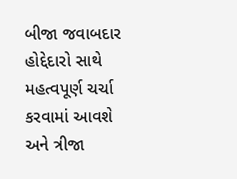બીજા જવાબદાર હોદ્દેદારો સાથે મહત્વપૂર્ણ ચર્ચા કરવામાં આવશે અને ત્રીજા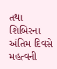તથા શિબિરના અંતિમ દિવસે મહત્વની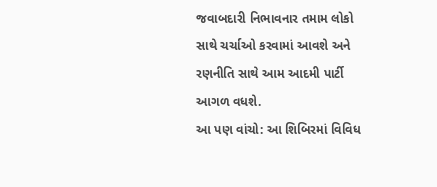જવાબદારી નિભાવનાર તમામ લોકો સાથે ચર્ચાઓ કરવામાં આવશે અને રણનીતિ સાથે આમ આદમી પાર્ટી આગળ વધશે.
આ પણ વાંચો: આ શિબિરમાં વિવિધ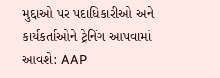મુદ્દાઓ પર પદાધિકારીઓ અને કાર્યકર્તાઓને ટ્રેનિંગ આપવામાં આવશે: AAP